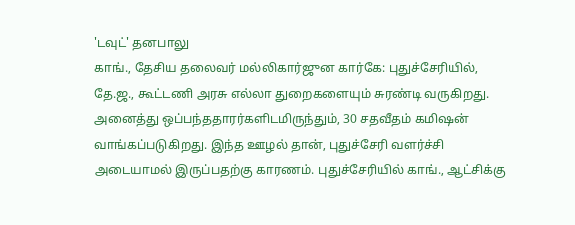'டவுட்' தனபாலு
காங்., தேசிய தலைவர் மல்லிகார்ஜுன கார்கே: புதுச்சேரியில், தே.ஜ., கூட்டணி அரசு எல்லா துறைகளையும் சுரண்டி வருகிறது. அனைத்து ஒப்பந்ததாரர்களிடமிருந்தும், 30 சதவீதம் கமிஷன் வாங்கப்படுகிறது. இந்த ஊழல் தான், புதுச்சேரி வளர்ச்சி அடையாமல் இருப்பதற்கு காரணம். புதுச்சேரியில் காங்., ஆட்சிக்கு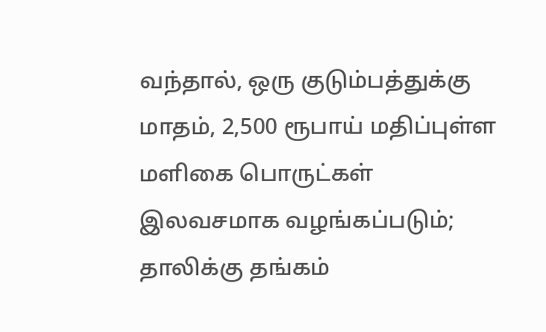வந்தால், ஒரு குடும்பத்துக்கு மாதம், 2,500 ரூபாய் மதிப்புள்ள மளிகை பொருட்கள் இலவசமாக வழங்கப்படும்; தாலிக்கு தங்கம்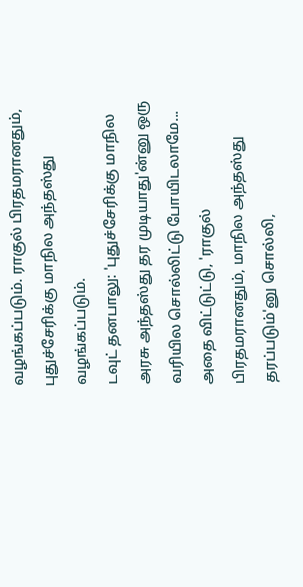வழங்கப்படும். ராகுல் பிரதமரானதும், புதுச்சேரிக்கு மாநில அந்தஸ்து வழங்கப்படும்.
டவுட் தனபாலு: 'புதுச்சேரிக்கு மாநில அரசு அந்தஸ்து தர முடியாது'ன்னு ஒரு வரியில சொல்லிட்டு போயிடலாமே... அதை விட்டுட்டு, 'ராகுல் பிரதமரானதும், மாநில அந்தஸ்து தரப்படும்'னு சொல்லி,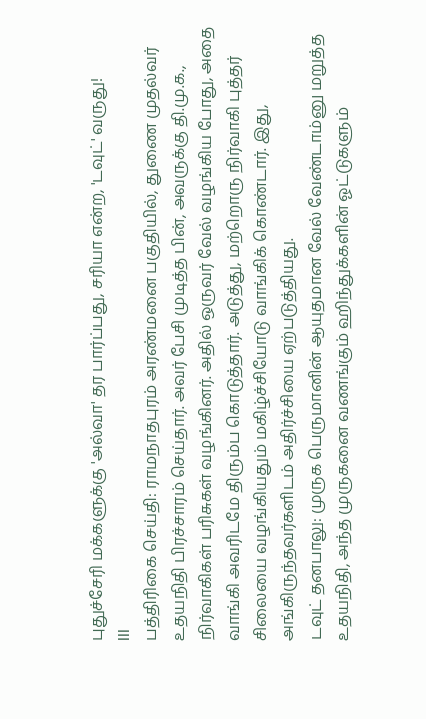புதுச்சேரி மக்களுக்கு 'அல்வா' தர பார்ப்பது, சரியா என்ற, 'டவுட்' வருது!
lll
பத்திரிகை செய்தி: ராமநாதபுரம் அரண்மனை பகுதியில், துணை முதல்வர் உதயநிதி பிரச்சாரம் செய்தார். அவர் பேசி முடித்த பின், அவருக்கு தி.மு.க., நிர்வாகிகள் பரிசுகள் வழங்கினர். அதில் ஒருவர் வேல் வழங்கிய போது, அதை வாங்கி அவரிடமே திரும்ப கொடுத்தார். அடுத்து, மற்றொரு நிர்வாகி புத்தர் சிலையை வழங்கியதும் மகிழ்ச்சியோடு வாங்கிக் கொண்டார். இது, அங்கிருந்தவர்களிடம் அதிர்ச்சியை ஏற்படுத்தியது.
டவுட் தனபாலு: முருக பெருமானின் ஆயுதமான வேல் வேண்டாம்னு மறுத்த உதயநிதி, அந்த முருகனை வணங்கும் ஹிந்துக்களின் ஓட்டுகளும்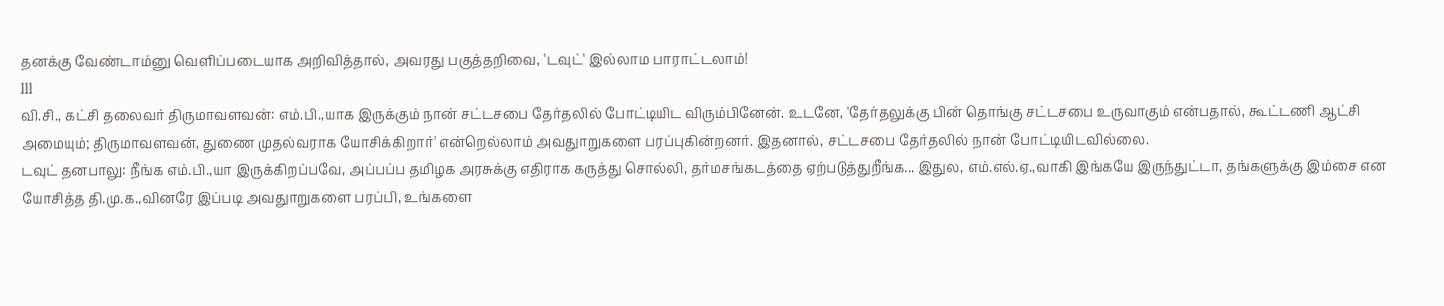தனக்கு வேண்டாம்னு வெளிப்படையாக அறிவித்தால், அவரது பகுத்தறிவை, 'டவுட்' இல்லாம பாராட்டலாம்!
lll
வி.சி., கட்சி தலைவர் திருமாவளவன்: எம்.பி.,யாக இருக்கும் நான் சட்டசபை தேர்தலில் போட்டியிட விரும்பினேன். உடனே, 'தேர்தலுக்கு பின் தொங்கு சட்டசபை உருவாகும் என்பதால், கூட்டணி ஆட்சி அமையும்; திருமாவளவன், துணை முதல்வராக யோசிக்கிறார்' என்றெல்லாம் அவதுாறுகளை பரப்புகின்றனர். இதனால், சட்டசபை தேர்தலில் நான் போட்டியிடவில்லை.
டவுட் தனபாலு: நீங்க எம்.பி.,யா இருக்கிறப்பவே, அப்பப்ப தமிழக அரசுக்கு எதிராக கருத்து சொல்லி, தர்மசங்கடத்தை ஏற்படுத்துறீங்க... இதுல, எம்.எல்.ஏ.,வாகி இங்கயே இருந்துட்டா, தங்களுக்கு இம்சை என யோசித்த தி.மு.க.,வினரே இப்படி அவதுாறுகளை பரப்பி, உங்களை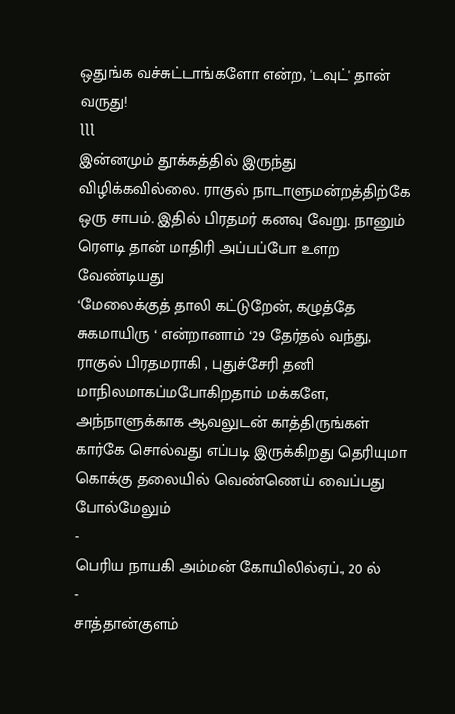ஒதுங்க வச்சுட்டாங்களோ என்ற, 'டவுட்' தான் வருது!
lll
இன்னமும் தூக்கத்தில் இருந்து விழிக்கவில்லை. ராகுல் நாடாளுமன்றத்திற்கே ஒரு சாபம். இதில் பிரதமர் கனவு வேறு. நானும் ரெளடி தான் மாதிரி அப்பப்போ உளற வேண்டியது
‘மேலைக்குத் தாலி கட்டுறேன், கழுத்தே சுகமாயிரு ‘ என்றானாம் ‘29 தேர்தல் வந்து, ராகுல் பிரதமராகி , புதுச்சேரி தனி மாநிலமாகப்மபோகிறதாம் மக்களே, அந்நாளுக்காக ஆவலுடன் காத்திருங்கள்
கார்கே சொல்வது எப்படி இருக்கிறது தெரியுமா கொக்கு தலையில் வெண்ணெய் வைப்பது போல்மேலும்
-
பெரிய நாயகி அம்மன் கோயிலில்ஏப்., 20 ல்
-
சாத்தான்குளம்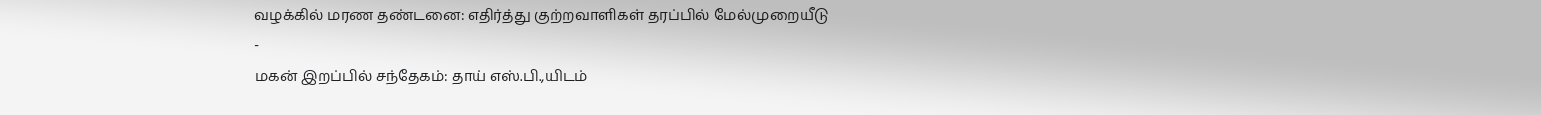வழக்கில் மரண தண்டனை: எதிர்த்து குற்றவாளிகள் தரப்பில் மேல்முறையீடு
-
மகன் இறப்பில் சந்தேகம்: தாய் எஸ்.பி.,யிடம்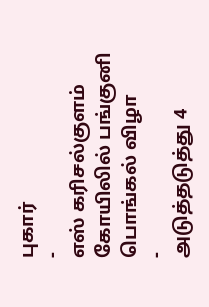புகார்
-
எஸ் கரிசல்குளம் கோயிலில் பங்குனி பொங்கல் விழா
-
அடுத்தடுத்து 4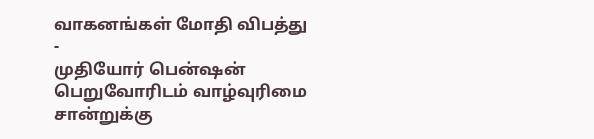வாகனங்கள் மோதி விபத்து
-
முதியோர் பென்ஷன் பெறுவோரிடம் வாழ்வுரிமை சான்றுக்கு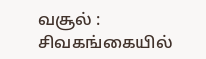வசூல் : சிவகங்கையில்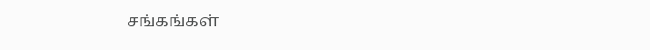சங்கங்கள்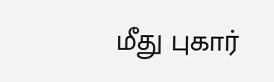மீது புகார்